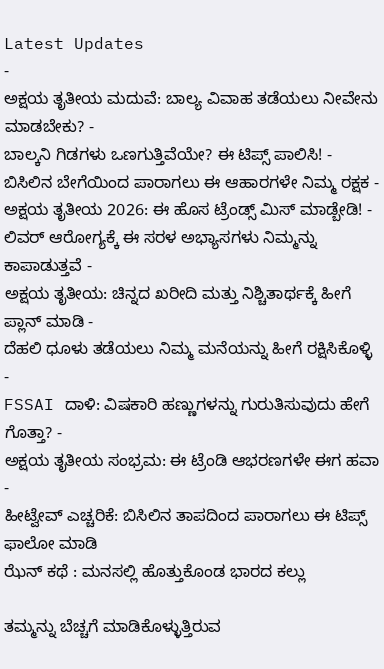Latest Updates
-
ಅಕ್ಷಯ ತೃತೀಯ ಮದುವೆ: ಬಾಲ್ಯ ವಿವಾಹ ತಡೆಯಲು ನೀವೇನು ಮಾಡಬೇಕು? -
ಬಾಲ್ಕನಿ ಗಿಡಗಳು ಒಣಗುತ್ತಿವೆಯೇ? ಈ ಟಿಪ್ಸ್ ಪಾಲಿಸಿ! -
ಬಿಸಿಲಿನ ಬೇಗೆಯಿಂದ ಪಾರಾಗಲು ಈ ಆಹಾರಗಳೇ ನಿಮ್ಮ ರಕ್ಷಕ -
ಅಕ್ಷಯ ತೃತೀಯ 2026: ಈ ಹೊಸ ಟ್ರೆಂಡ್ಸ್ ಮಿಸ್ ಮಾಡ್ಬೇಡಿ! -
ಲಿವರ್ ಆರೋಗ್ಯಕ್ಕೆ ಈ ಸರಳ ಅಭ್ಯಾಸಗಳು ನಿಮ್ಮನ್ನು ಕಾಪಾಡುತ್ತವೆ -
ಅಕ್ಷಯ ತೃತೀಯ: ಚಿನ್ನದ ಖರೀದಿ ಮತ್ತು ನಿಶ್ಚಿತಾರ್ಥಕ್ಕೆ ಹೀಗೆ ಪ್ಲಾನ್ ಮಾಡಿ -
ದೆಹಲಿ ಧೂಳು ತಡೆಯಲು ನಿಮ್ಮ ಮನೆಯನ್ನು ಹೀಗೆ ರಕ್ಷಿಸಿಕೊಳ್ಳಿ -
FSSAI ದಾಳಿ: ವಿಷಕಾರಿ ಹಣ್ಣುಗಳನ್ನು ಗುರುತಿಸುವುದು ಹೇಗೆ ಗೊತ್ತಾ? -
ಅಕ್ಷಯ ತೃತೀಯ ಸಂಭ್ರಮ: ಈ ಟ್ರೆಂಡಿ ಆಭರಣಗಳೇ ಈಗ ಹವಾ -
ಹೀಟ್ವೇವ್ ಎಚ್ಚರಿಕೆ: ಬಿಸಿಲಿನ ತಾಪದಿಂದ ಪಾರಾಗಲು ಈ ಟಿಪ್ಸ್ ಫಾಲೋ ಮಾಡಿ
ಝೆನ್ ಕಥೆ : ಮನಸಲ್ಲಿ ಹೊತ್ತುಕೊಂಡ ಭಾರದ ಕಲ್ಲು

ತಮ್ಮನ್ನು ಬೆಚ್ಚಗೆ ಮಾಡಿಕೊಳ್ಳುತ್ತಿರುವ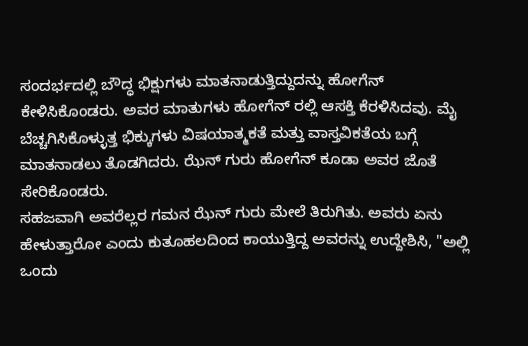ಸಂದರ್ಭದಲ್ಲಿ ಬೌದ್ಧ ಭಿಕ್ಷುಗಳು ಮಾತನಾಡುತ್ತಿದ್ದುದನ್ನು ಹೋಗೆನ್ ಕೇಳಿಸಿಕೊಂಡರು. ಅವರ ಮಾತುಗಳು ಹೋಗೆನ್ ರಲ್ಲಿ ಆಸಕ್ತಿ ಕೆರಳಿಸಿದವು. ಮೈ ಬೆಚ್ಚಗಿಸಿಕೊಳ್ಳುತ್ತ ಭಿಕ್ಕುಗಳು ವಿಷಯಾತ್ಮಕತೆ ಮತ್ತು ವಾಸ್ತವಿಕತೆಯ ಬಗ್ಗೆ ಮಾತನಾಡಲು ತೊಡಗಿದರು. ಝೆನ್ ಗುರು ಹೋಗೆನ್ ಕೂಡಾ ಅವರ ಜೊತೆ ಸೇರಿಕೊಂಡರು.
ಸಹಜವಾಗಿ ಅವರೆಲ್ಲರ ಗಮನ ಝೆನ್ ಗುರು ಮೇಲೆ ತಿರುಗಿತು. ಅವರು ಏನು ಹೇಳುತ್ತಾರೋ ಎಂದು ಕುತೂಹಲದಿಂದ ಕಾಯುತ್ತಿದ್ದ ಅವರನ್ನು ಉದ್ದೇಶಿಸಿ, "ಅಲ್ಲಿ ಒಂದು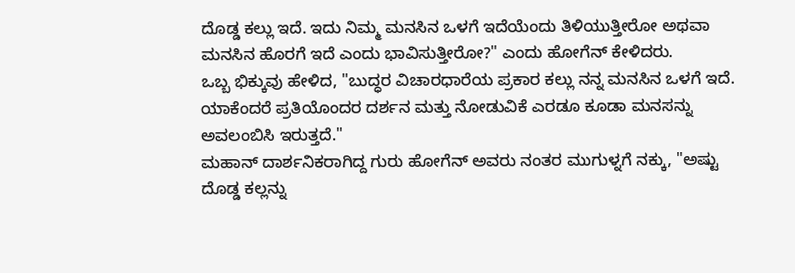ದೊಡ್ಡ ಕಲ್ಲು ಇದೆ. ಇದು ನಿಮ್ಮ ಮನಸಿನ ಒಳಗೆ ಇದೆಯೆಂದು ತಿಳಿಯುತ್ತೀರೋ ಅಥವಾ ಮನಸಿನ ಹೊರಗೆ ಇದೆ ಎಂದು ಭಾವಿಸುತ್ತೀರೋ?" ಎಂದು ಹೋಗೆನ್ ಕೇಳಿದರು.
ಒಬ್ಬ ಭಿಕ್ಕುವು ಹೇಳಿದ, "ಬುದ್ಧರ ವಿಚಾರಧಾರೆಯ ಪ್ರಕಾರ ಕಲ್ಲು ನನ್ನ ಮನಸಿನ ಒಳಗೆ ಇದೆ. ಯಾಕೆಂದರೆ ಪ್ರತಿಯೊಂದರ ದರ್ಶನ ಮತ್ತು ನೋಡುವಿಕೆ ಎರಡೂ ಕೂಡಾ ಮನಸನ್ನು ಅವಲಂಬಿಸಿ ಇರುತ್ತದೆ."
ಮಹಾನ್ ದಾರ್ಶನಿಕರಾಗಿದ್ದ ಗುರು ಹೋಗೆನ್ ಅವರು ನಂತರ ಮುಗುಳ್ನಗೆ ನಕ್ಕು, "ಅಷ್ಟು ದೊಡ್ಡ ಕಲ್ಲನ್ನು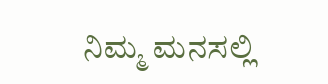ನಿಮ್ಮ ಮನಸಲ್ಲಿ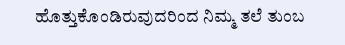ಹೊತ್ತುಕೊಂಡಿರುವುದರಿಂದ ನಿಮ್ಮ ತಲೆ ತುಂಬ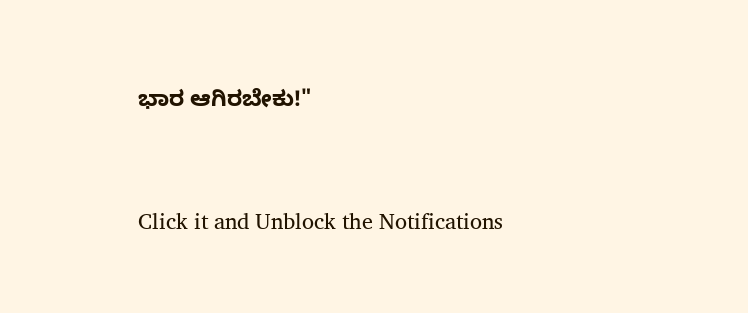ಭಾರ ಆಗಿರಬೇಕು!"



Click it and Unblock the Notifications